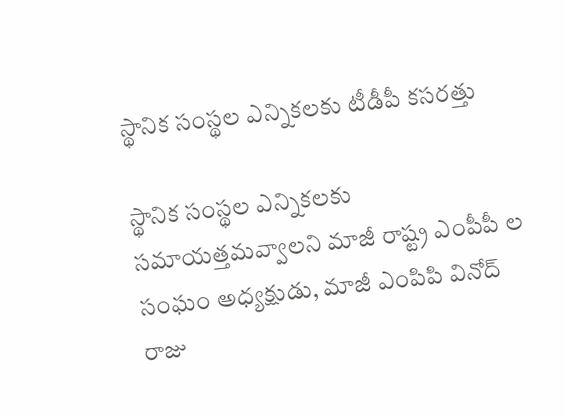స్థానిక సంస్థల ఎన్నికలకు టీడీపీ కసరత్తు

స్థానిక సంస్థల ఎన్నికలకు సమాయత్తమవ్వాలని మాజీ రాష్ట్ర ఎంపీపీ ల సంఘం అధ్యక్షుడు, మాజీ ఎంపిపి వినోద్ రాజు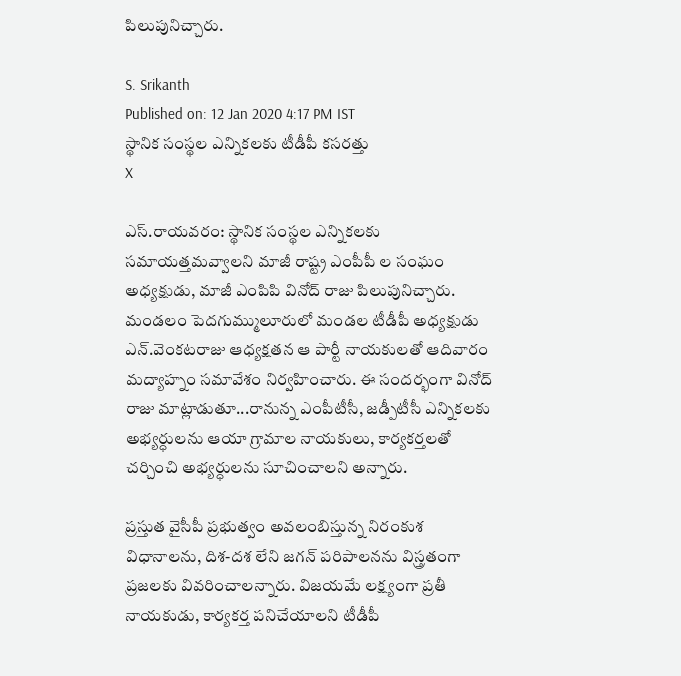పిలుపునిచ్చారు.

S. Srikanth
Published on: 12 Jan 2020 4:17 PM IST
స్థానిక సంస్థల ఎన్నికలకు టీడీపీ కసరత్తు
X

ఎస్.రాయవరం: స్థానిక సంస్థల ఎన్నికలకు సమాయత్తమవ్వాలని మాజీ రాష్ట్ర ఎంపీపీ ల సంఘం అధ్యక్షుడు, మాజీ ఎంపిపి వినోద్ రాజు పిలుపునిచ్చారు. మండలం పెదగుమ్ములూరులో మండల టీడీపీ అధ్యక్షుడు ఎన్.వెంకటరాజు ఆధ్యక్షతన ఆ పార్టీ నాయకులతో ఆదివారం మద్యాహ్నం సమావేశం నిర్వహించారు. ఈ సందర్భంగా వినోద్ రాజు మాట్లాడుతూ...రానున్న ఎంపీటీసీ, జడ్పీటీసీ ఎన్నికలకు అభ్యర్ధులను ఆయా గ్రామాల నాయకులు, కార్యకర్తలతో చర్చించి అభ్యర్ధులను సూచించాలని అన్నారు.

ప్రస్తుత వైసీపీ ప్రభుత్వం అవలంబిస్తున్న నిరంకుశ విధానాలను, దిశ-దశ లేని జగన్ పరిపాలనను విస్త్రతంగా ప్రజలకు వివరించాలన్నారు. విజయమే లక్ష్యంగా ప్రతీ నాయకుడు, కార్యకర్త పనిచేయాలని టీడీపీ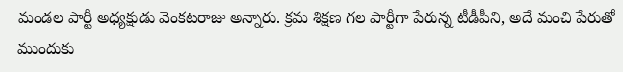మండల పార్టీ అధ్యక్షుడు వెంకటరాజు అన్నారు. క్రమ శిక్షణ గల పార్టీగా పేరున్న టీడీపీని, అదే మంచి పేరుతో ముందుకు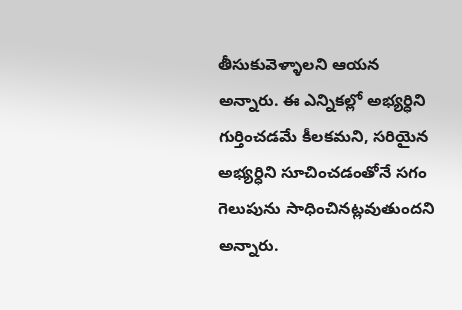తీసుకువెళ్ళాలని ఆయన అన్నారు. ఈ ఎన్నికల్లో అభ్యర్ధిని గుర్తించడమే కీలకమని, సరియైన అభ్యర్ధిని సూచించడంతోనే సగం గెలుపును సాధించినట్లవుతుందని అన్నారు.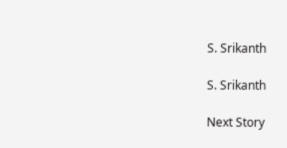S. Srikanth

S. Srikanth

Next Story